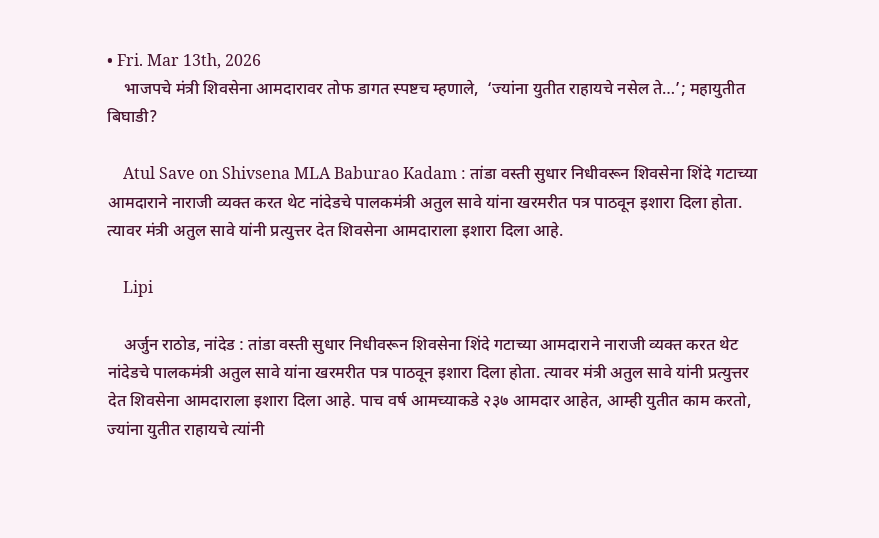• Fri. Mar 13th, 2026
    भाजपचे मंत्री शिवसेना आमदारावर तोफ डागत स्पष्टच म्हणाले,  ‘ज्यांना युतीत राहायचे नसेल ते…’; महायुतीत बिघाडी?

    Atul Save on Shivsena MLA Baburao Kadam : तांडा वस्ती सुधार निधीवरून शिवसेना शिंदे गटाच्या आमदाराने नाराजी व्यक्त करत थेट नांदेडचे पालकमंत्री अतुल सावे यांना खरमरीत पत्र पाठवून इशारा दिला होता. त्यावर मंत्री अतुल सावे यांनी प्रत्युत्तर देत शिवसेना आमदाराला इशारा दिला आहे.

    Lipi

    अर्जुन राठोड, नांदेड : तांडा वस्ती सुधार निधीवरून शिवसेना शिंदे गटाच्या आमदाराने नाराजी व्यक्त करत थेट नांदेडचे पालकमंत्री अतुल सावे यांना खरमरीत पत्र पाठवून इशारा दिला होता. त्यावर मंत्री अतुल सावे यांनी प्रत्युत्तर देत शिवसेना आमदाराला इशारा दिला आहे. पाच वर्ष आमच्याकडे २३७ आमदार आहेत, आम्ही युतीत काम करतो, ज्यांना युतीत राहायचे त्यांनी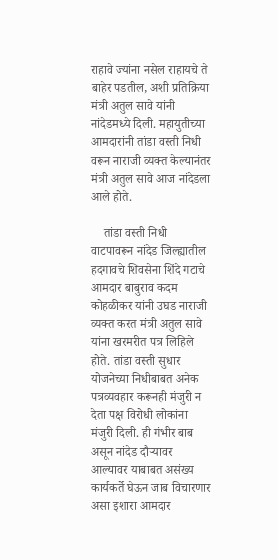राहावे ज्यांना नसेल राहायचे ते बाहेर पडतील, अशी प्रतिक्रिया मंत्री अतुल सावे यांनी नांदेडमध्ये दिली. महायुतीच्या आमदारांनी तांडा वस्ती निधी वरून नाराजी व्यक्त केल्यानंतर मंत्री अतुल सावे आज नांदेडला आले होते.

    तांडा वस्ती निधी वाटपावरून नांदेड जिल्ह्यातील हदगावचे शिवसेना शिंदे गटाचे आमदार बाबुराव कदम कोहळीकर यांनी उघड नाराजी व्यक्त करत मंत्री अतुल सावे यांना खरमरीत पत्र लिहिले होते. तांडा वस्ती सुधार योजनेच्या निधीबाबत अनेक पत्रव्यवहार करूनही मंजुरी न देता पक्ष विरोधी लोकांना मंजुरी दिली. ही गंभीर बाब असून नांदेड दौऱ्यावर आल्यावर याबाबत असंख्य कार्यकर्ते घेऊन जाब विचारणार असा इशारा आमदार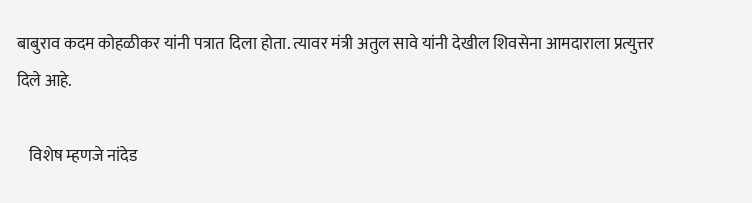बाबुराव कदम कोहळीकर यांनी पत्रात दिला होता. त्यावर मंत्री अतुल सावे यांनी देखील शिवसेना आमदाराला प्रत्युत्तर दिले आहे.

    विशेष म्हणजे नांदेड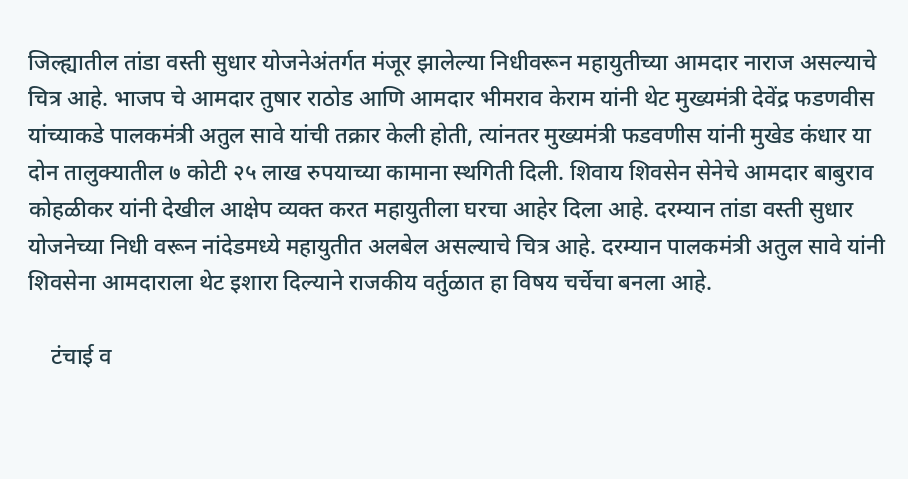जिल्ह्यातील तांडा वस्ती सुधार योजनेअंतर्गत मंजूर झालेल्या निधीवरून महायुतीच्या आमदार नाराज असल्याचे चित्र आहे. भाजप चे आमदार तुषार राठोड आणि आमदार भीमराव केराम यांनी थेट मुख्यमंत्री देवेंद्र फडणवीस यांच्याकडे पालकमंत्री अतुल सावे यांची तक्रार केली होती, त्यांनतर मुख्यमंत्री फडवणीस यांनी मुखेड कंधार या दोन तालुक्यातील ७ कोटी २५ लाख रुपयाच्या कामाना स्थगिती दिली. शिवाय शिवसेन सेनेचे आमदार बाबुराव कोहळीकर यांनी देखील आक्षेप व्यक्त करत महायुतीला घरचा आहेर दिला आहे. दरम्यान तांडा वस्ती सुधार योजनेच्या निधी वरून नांदेडमध्ये महायुतीत अलबेल असल्याचे चित्र आहे. दरम्यान पालकमंत्री अतुल सावे यांनी शिवसेना आमदाराला थेट इशारा दिल्याने राजकीय वर्तुळात हा विषय चर्चेचा बनला आहे.

    टंचाई व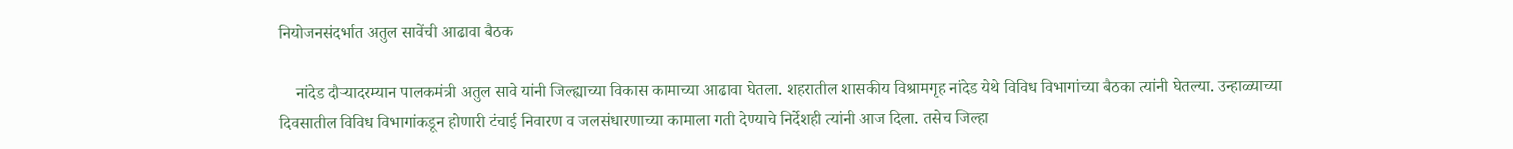नियोजनसंदर्भात अतुल सावेंची आढावा बैठक

    नांदेड दौऱ्यादरम्यान पालकमंत्री अतुल सावे यांनी जिल्ह्याच्या विकास कामाच्या आढावा घेतला. शहरातील शासकीय विश्रामगृह नांदेड येथे विविध विभागांच्या बैठका त्यांनी घेतल्या. उन्हाळ्याच्या दिवसातील विविध विभागांकडून होणारी टंचाई निवारण व जलसंधारणाच्या कामाला गती देण्याचे निर्देशही त्यांनी आज दिला. तसेच जिल्हा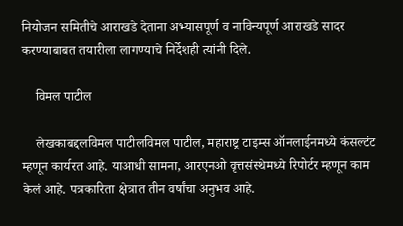नियोजन समितीचे आराखडे देताना अभ्यासपूर्ण व नाविन्यपूर्ण आराखडे सादर करण्याबाबत तयारीला लागण्याचे निर्देशही त्यांनी दिले.

    विमल पाटील

    लेखकाबद्दलविमल पाटीलविमल पाटील, महाराष्ट्र टाइम्स ऑनलाईनमध्ये कंसल्टंट म्हणून कार्यरत आहे. याआधी सामना, आरएनओ वृत्तसंस्थेमध्ये रिपोर्टर म्हणून काम केलं आहे. पत्रकारिता क्षेत्रात तीन वर्षांचा अनुभव आहे.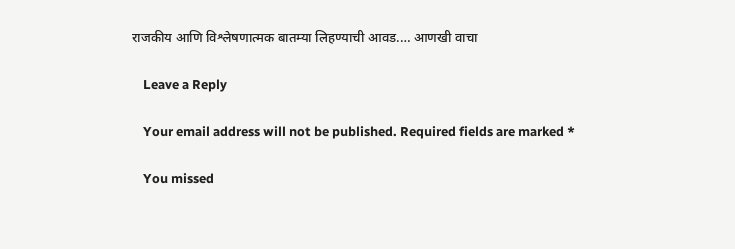राजकीय आणि विश्लेषणात्मक बातम्या लिहण्याची आवड.… आणखी वाचा

    Leave a Reply

    Your email address will not be published. Required fields are marked *

    You missed